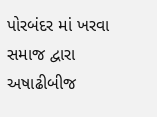પોરબંદર માં ખરવા સમાજ દ્વારા અષાઢીબીજ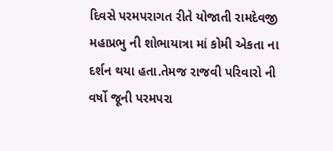દિવસે પરમપરાગત રીતે યોજાતી રામદેવજી મહાપ્રભુ ની શોભાયાત્રા માં કોમી એકતા ના દર્શન થયા હતા.તેમજ રાજવી પરિવારો ની વર્ષો જૂની પરમપરા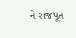ને રાજપૂત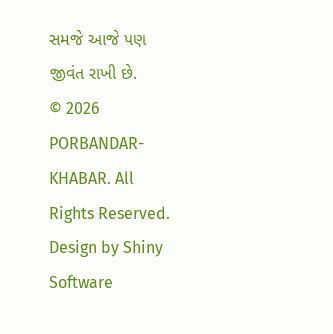સમજે આજે પણ જીવંત રાખી છે.
© 2026 PORBANDAR-KHABAR. All Rights Reserved. Design by Shiny Software